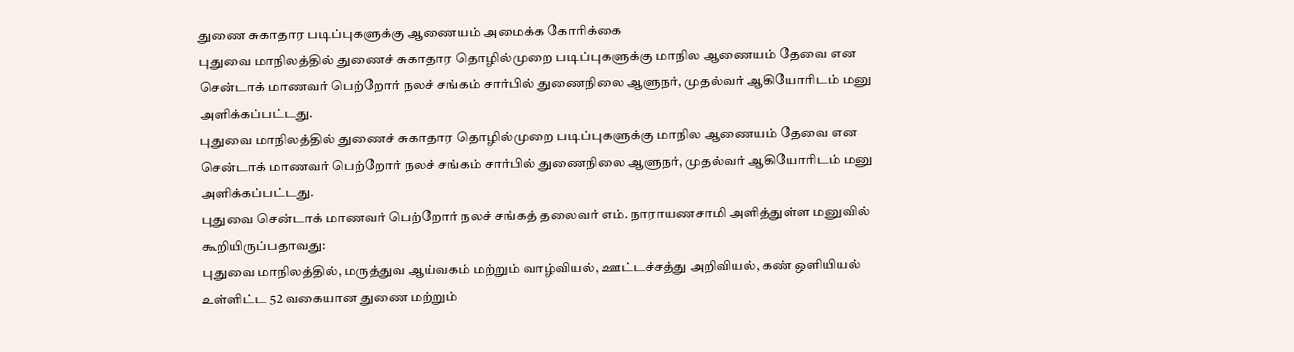துணை சுகாதார படிப்புகளுக்கு ஆணையம் அமைக்க கோரிக்கை
புதுவை மாநிலத்தில் துணைச் சுகாதார தொழில்முறை படிப்புகளுக்கு மாநில ஆணையம் தேவை என சென்டாக் மாணவர் பெற்றோர் நலச் சங்கம் சார்பில் துணைநிலை ஆளுநர், முதல்வர் ஆகியோரிடம் மனு அளிக்கப்பட்டது.
புதுவை மாநிலத்தில் துணைச் சுகாதார தொழில்முறை படிப்புகளுக்கு மாநில ஆணையம் தேவை என சென்டாக் மாணவர் பெற்றோர் நலச் சங்கம் சார்பில் துணைநிலை ஆளுநர், முதல்வர் ஆகியோரிடம் மனு அளிக்கப்பட்டது.
புதுவை சென்டாக் மாணவர் பெற்றோர் நலச் சங்கத் தலைவர் எம். நாராயணசாமி அளித்துள்ள மனுவில் கூறியிருப்பதாவது:
புதுவை மாநிலத்தில், மருத்துவ ஆய்வகம் மற்றும் வாழ்வியல், ஊட்டச்சத்து அறிவியல், கண் ஒளியியல் உள்ளிட்ட 52 வகையான துணை மற்றும்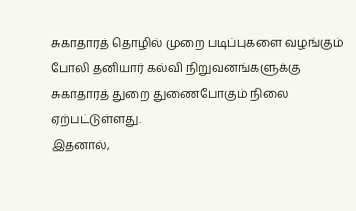சுகாதாரத் தொழில் முறை படிப்புகளை வழங்கும் போலி தனியார் கல்வி நிறுவனங்களுக்கு சுகாதாரத் துறை துணைபோகும் நிலை ஏற்பட்டுள்ளது.
இதனால்,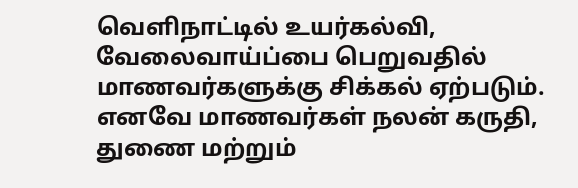வெளிநாட்டில் உயர்கல்வி, வேலைவாய்ப்பை பெறுவதில் மாணவர்களுக்கு சிக்கல் ஏற்படும்.
எனவே மாணவர்கள் நலன் கருதி, துணை மற்றும்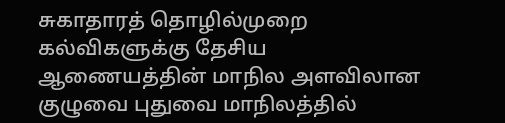சுகாதாரத் தொழில்முறை கல்விகளுக்கு தேசிய ஆணையத்தின் மாநில அளவிலான குழுவை புதுவை மாநிலத்தில்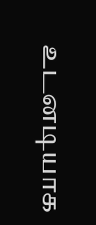உடனடியாக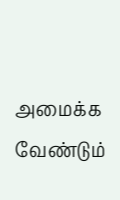அமைக்க வேண்டும்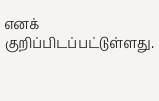எனக் குறிப்பிடப்பட்டுள்ளது.